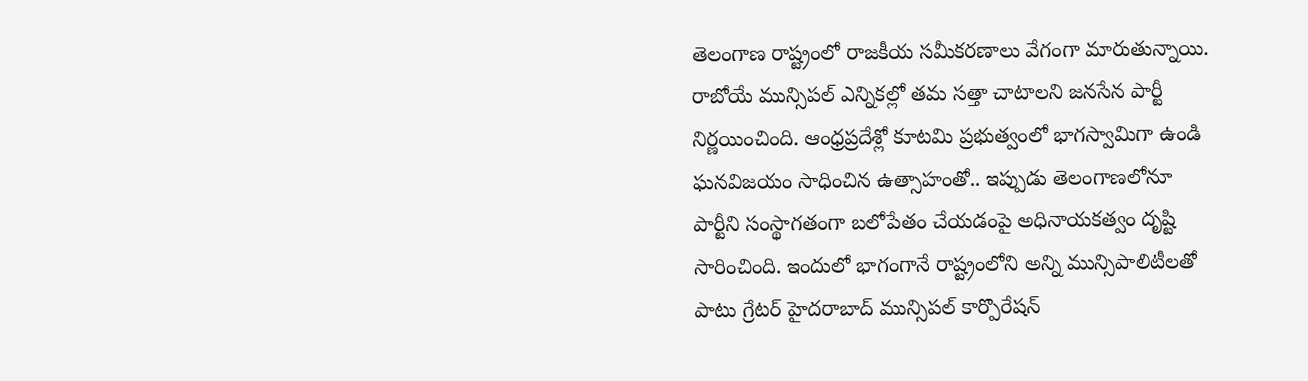తెలంగాణ రాష్ట్రంలో రాజకీయ సమీకరణాలు వేగంగా మారుతున్నాయి. రాబోయే మున్సిపల్ ఎన్నికల్లో తమ సత్తా చాటాలని జనసేన పార్టీ నిర్ణయించింది. ఆంధ్రప్రదేశ్లో కూటమి ప్రభుత్వంలో భాగస్వామిగా ఉండి ఘనవిజయం సాధించిన ఉత్సాహంతో.. ఇప్పుడు తెలంగాణలోనూ పార్టీని సంస్థాగతంగా బలోపేతం చేయడంపై అధినాయకత్వం దృష్టి సారించింది. ఇందులో భాగంగానే రాష్ట్రంలోని అన్ని మున్సిపాలిటీలతో పాటు గ్రేటర్ హైదరాబాద్ మున్సిపల్ కార్పొరేషన్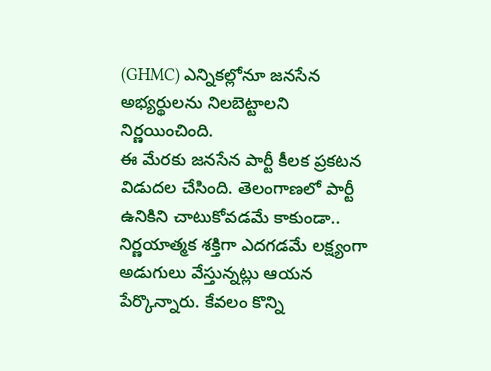(GHMC) ఎన్నికల్లోనూ జనసేన అభ్యర్థులను నిలబెట్టాలని నిర్ణయించింది.
ఈ మేరకు జనసేన పార్టీ కీలక ప్రకటన విడుదల చేసింది. తెలంగాణలో పార్టీ ఉనికిని చాటుకోవడమే కాకుండా.. నిర్ణయాత్మక శక్తిగా ఎదగడమే లక్ష్యంగా అడుగులు వేస్తున్నట్లు ఆయన పేర్కొన్నారు. కేవలం కొన్ని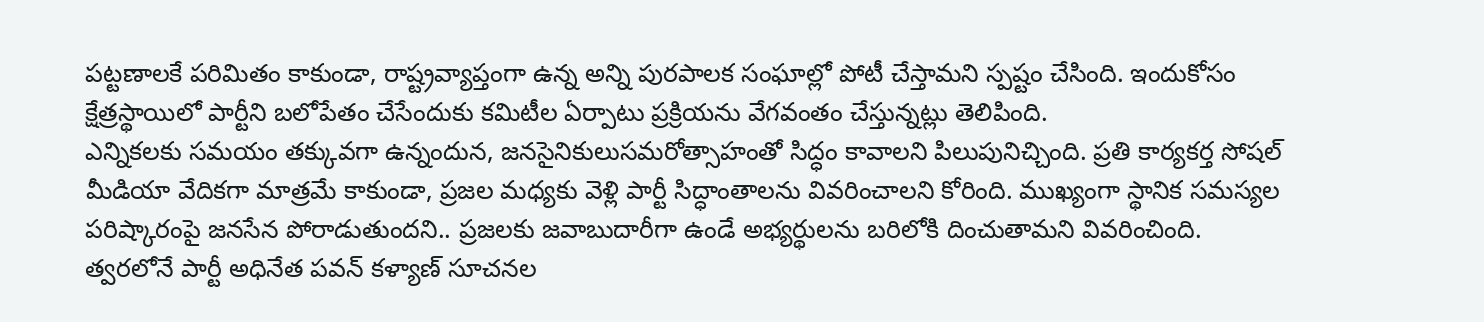పట్టణాలకే పరిమితం కాకుండా, రాష్ట్రవ్యాప్తంగా ఉన్న అన్ని పురపాలక సంఘాల్లో పోటీ చేస్తామని స్పష్టం చేసింది. ఇందుకోసం క్షేత్రస్థాయిలో పార్టీని బలోపేతం చేసేందుకు కమిటీల ఏర్పాటు ప్రక్రియను వేగవంతం చేస్తున్నట్లు తెలిపింది.
ఎన్నికలకు సమయం తక్కువగా ఉన్నందున, జనసైనికులుసమరోత్సాహంతో సిద్ధం కావాలని పిలుపునిచ్చింది. ప్రతి కార్యకర్త సోషల్ మీడియా వేదికగా మాత్రమే కాకుండా, ప్రజల మధ్యకు వెళ్లి పార్టీ సిద్ధాంతాలను వివరించాలని కోరింది. ముఖ్యంగా స్థానిక సమస్యల పరిష్కారంపై జనసేన పోరాడుతుందని.. ప్రజలకు జవాబుదారీగా ఉండే అభ్యర్థులను బరిలోకి దించుతామని వివరించింది.
త్వరలోనే పార్టీ అధినేత పవన్ కళ్యాణ్ సూచనల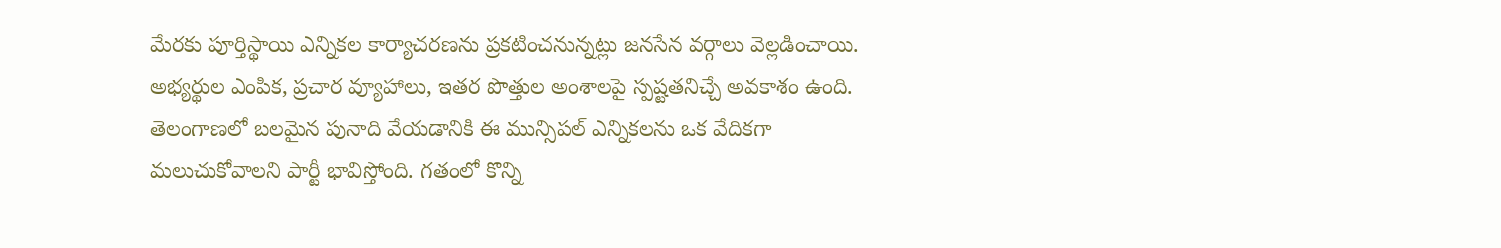మేరకు పూర్తిస్థాయి ఎన్నికల కార్యాచరణను ప్రకటించనున్నట్లు జనసేన వర్గాలు వెల్లడించాయి. అభ్యర్థుల ఎంపిక, ప్రచార వ్యూహాలు, ఇతర పొత్తుల అంశాలపై స్పష్టతనిచ్చే అవకాశం ఉంది. తెలంగాణలో బలమైన పునాది వేయడానికి ఈ మున్సిపల్ ఎన్నికలను ఒక వేదికగా మలుచుకోవాలని పార్టీ భావిస్తోంది. గతంలో కొన్ని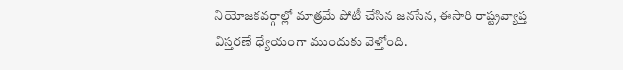నియోజకవర్గాల్లో మాత్రమే పోటీ చేసిన జనసేన, ఈసారి రాష్ట్రవ్యాప్త విస్తరణే ధ్యేయంగా ముందుకు వెళ్తోంది.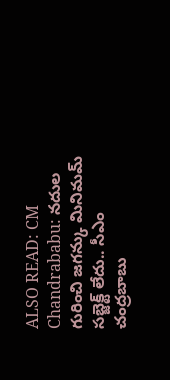ALSO READ: CM Chandrababu: నదుల గురించి జగన్కు మినిమమ్ సబ్జెక్ట్ లేదు.. సీఎం చంద్రబాబు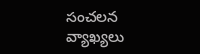సంచలన వ్యాఖ్యలు